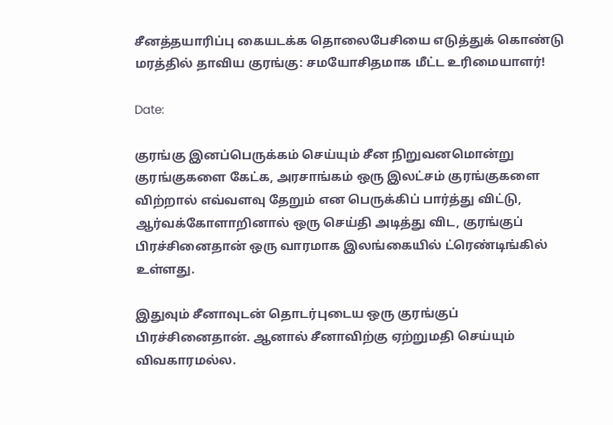சீனத்தயாரிப்பு கையடக்க தொலைபேசியை எடுத்துக் கொண்டு மரத்தில் தாவிய குரங்கு: சமயோசிதமாக மீட்ட உரிமையாளர்!

Date:

குரங்கு இனப்பெருக்கம் செய்யும் சீன நிறுவனமொன்று குரங்குகளை கேட்க, அரசாங்கம் ஒரு இலட்சம் குரங்குகளை விற்றால் எவ்வளவு தேறும் என பெருக்கிப் பார்த்து விட்டு, ஆர்வக்கோளாறினால் ஒரு செய்தி அடித்து விட, குரங்குப் பிரச்சினைதான் ஒரு வாரமாக இலங்கையில் ட்ரெண்டிங்கில் உள்ளது.

இதுவும் சீனாவுடன் தொடர்புடைய ஒரு குரங்குப் பிரச்சினைதான். ஆனால் சீனாவிற்கு ஏற்றுமதி செய்யும் விவகாரமல்ல.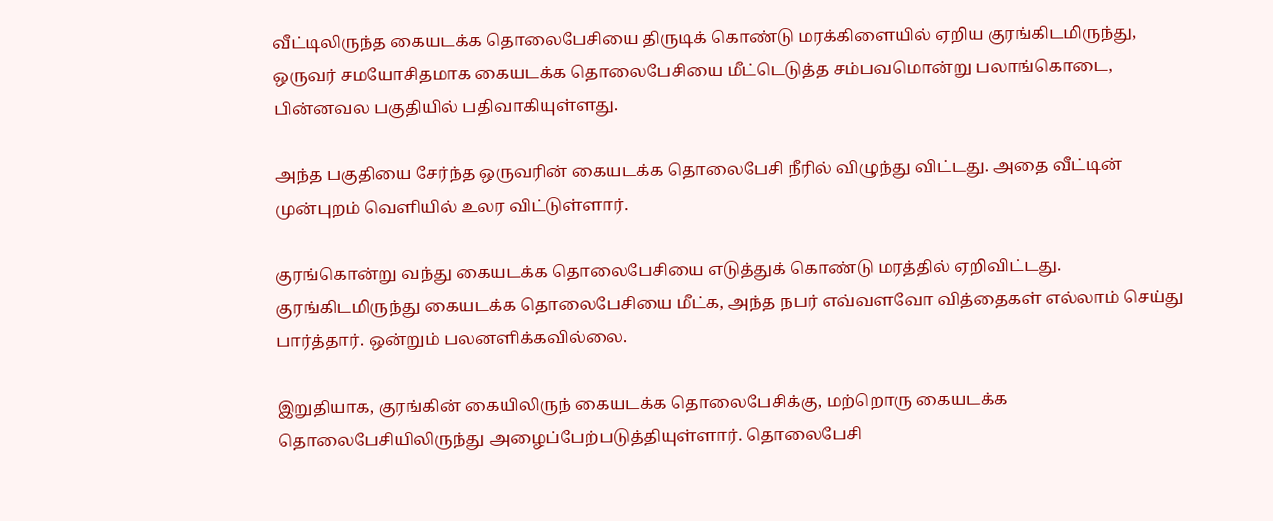வீட்டிலிருந்த கையடக்க தொலைபேசியை திருடிக் கொண்டு மரக்கிளையில் ஏறிய குரங்கிடமிருந்து, ஒருவர் சமயோசிதமாக கையடக்க தொலைபேசியை மீட்டெடுத்த சம்பவமொன்று பலாங்கொடை, பின்னவல பகுதியில் பதிவாகியுள்ளது.

அந்த பகுதியை சேர்ந்த ஒருவரின் கையடக்க தொலைபேசி நீரில் விழுந்து விட்டது. அதை வீட்டின் முன்புறம் வெளியில் உலர விட்டுள்ளார்.

குரங்கொன்று வந்து கையடக்க தொலைபேசியை எடுத்துக் கொண்டு மரத்தில் ஏறிவிட்டது. குரங்கிடமிருந்து கையடக்க தொலைபேசியை மீட்க, அந்த நபர் எவ்வளவோ வித்தைகள் எல்லாம் செய்து பார்த்தார். ஒன்றும் பலனளிக்கவில்லை.

இறுதியாக, குரங்கின் கையிலிருந் கையடக்க தொலைபேசிக்கு, மற்றொரு கையடக்க தொலைபேசியிலிருந்து அழைப்பேற்படுத்தியுள்ளார். தொலைபேசி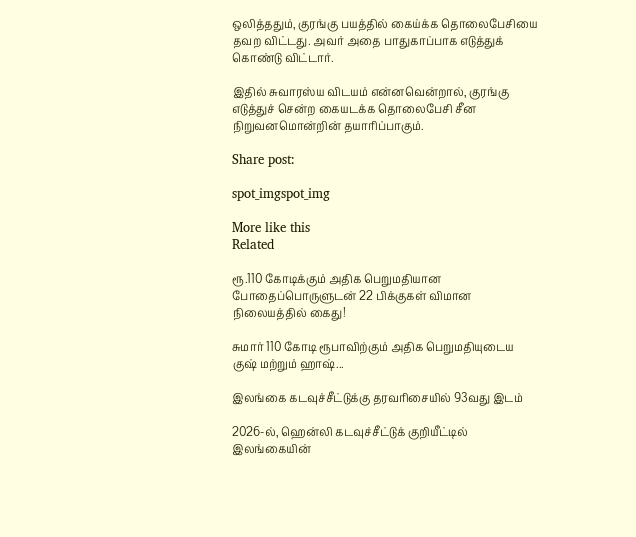ஒலித்ததும், குரங்கு பயத்தில் கைய்க்க தொலைபேசியை தவற விட்டது. அவர் அதை பாதுகாப்பாக எடுத்துக் கொண்டு விட்டார்.

இதில் சுவாரஸ்ய விடயம் என்னவென்றால், குரங்கு எடுத்துச் சென்ற கையடக்க தொலைபேசி சீன நிறுவனமொன்றின் தயாரிப்பாகும்.

Share post:

spot_imgspot_img

More like this
Related

ரூ.110 கோடிக்கும் அதிக பெறுமதியான போதைப்பொருளுடன் 22 பிக்குகள் விமான நிலையத்தில் கைது!

சுமார் 110 கோடி ரூபாவிற்கும் அதிக பெறுமதியுடைய குஷ் மற்றும் ஹாஷ்...

இலங்கை கடவுச்சீட்டுக்கு தரவரிசையில் 93வது இடம்

2026-ல், ஹென்லி கடவுச்சீட்டுக் குறியீட்டில் இலங்கையின்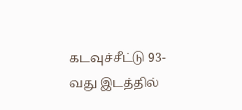கடவுச்சீட்டு 93-வது இடத்தில்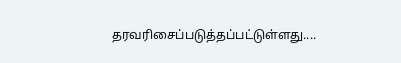தரவரிசைப்படுத்தப்பட்டுள்ளது....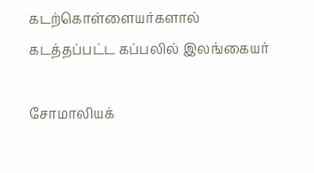கடற்கொள்ளையர்களால் கடத்தப்பட்ட கப்பலில் இலங்கையர்

சோமாலியக்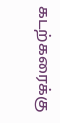கடற்கரைக்கு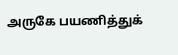அருகே பயணித்துக்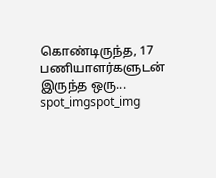கொண்டிருந்த, 17 பணியாளர்களுடன் இருந்த ஒரு...
spot_imgspot_img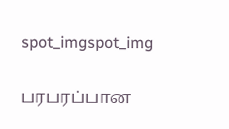spot_imgspot_img

பரபரப்பான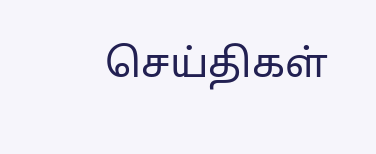செய்திகள்